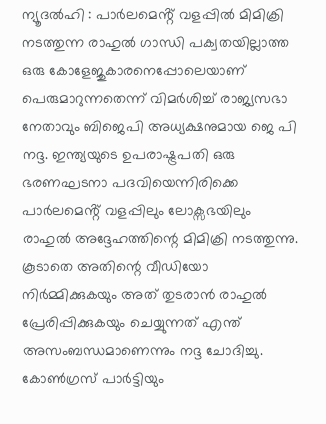ന്യൂദൽഹി : പാർലമെൻ്റ് വളപ്പിൽ മിമിക്രി നടത്തുന്ന രാഹുൽ ഗാന്ധി പക്വതയില്ലാത്ത ഒരു കോളേജുകാരനെപ്പോലെയാണ് പെരുമാറുന്നതെന്ന് വിമർശിച്ച് രാജ്യസഭാ നേതാവും ബിജെപി അധ്യക്ഷനുമായ ജെ പി നദ്ദ. ഇന്ത്യയുടെ ഉപരാഷ്ട്രപതി ഒരു ഭരണഘടനാ പദവിയെന്നിരിക്കെ പാർലമെൻ്റ് വളപ്പിലും ലോക്സഭയിലും രാഹുൽ അദ്ദേഹത്തിന്റെ മിമിക്രി നടത്തുന്നു. കൂടാതെ അതിന്റെ വീഡിയോ നിർമ്മിക്കുകയും അത് തുടരാൻ രാഹുൽ പ്രേരിപ്പിക്കുകയും ചെയ്യുന്നത് എന്ത് അസംബന്ധമാണെന്നും നദ്ദ ചോദിച്ചു.
കോൺഗ്രസ് പാർട്ടിയും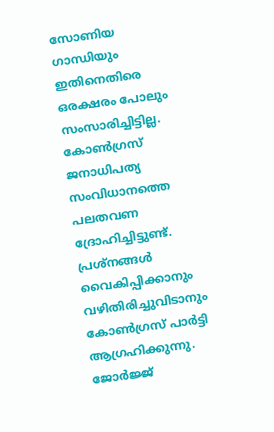സോണിയ ഗാന്ധിയും ഇതിനെതിരെ ഒരക്ഷരം പോലും സംസാരിച്ചിട്ടില്ല. കോൺഗ്രസ് ജനാധിപത്യ സംവിധാനത്തെ പലതവണ ദ്രോഹിച്ചിട്ടുണ്ട്. പ്രശ്നങ്ങൾ വൈകിപ്പിക്കാനും വഴിതിരിച്ചുവിടാനും കോൺഗ്രസ് പാർട്ടി ആഗ്രഹിക്കുന്നു. ജോർജ്ജ്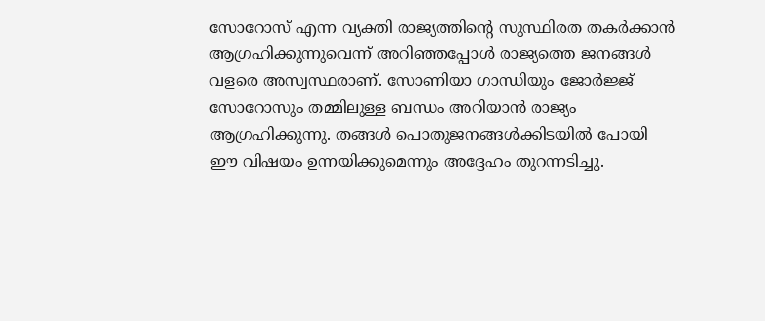സോറോസ് എന്ന വ്യക്തി രാജ്യത്തിന്റെ സുസ്ഥിരത തകർക്കാൻ ആഗ്രഹിക്കുന്നുവെന്ന് അറിഞ്ഞപ്പോൾ രാജ്യത്തെ ജനങ്ങൾ വളരെ അസ്വസ്ഥരാണ്. സോണിയാ ഗാന്ധിയും ജോർജ്ജ് സോറോസും തമ്മിലുള്ള ബന്ധം അറിയാൻ രാജ്യം ആഗ്രഹിക്കുന്നു. തങ്ങൾ പൊതുജനങ്ങൾക്കിടയിൽ പോയി ഈ വിഷയം ഉന്നയിക്കുമെന്നും അദ്ദേഹം തുറന്നടിച്ചു.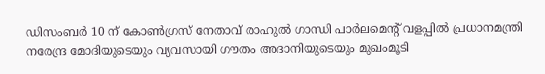ഡിസംബർ 10 ന് കോൺഗ്രസ് നേതാവ് രാഹുൽ ഗാന്ധി പാർലമെൻ്റ് വളപ്പിൽ പ്രധാനമന്ത്രി നരേന്ദ്ര മോദിയുടെയും വ്യവസായി ഗൗതം അദാനിയുടെയും മുഖംമൂടി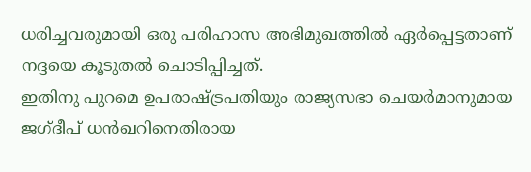ധരിച്ചവരുമായി ഒരു പരിഹാസ അഭിമുഖത്തിൽ ഏർപ്പെട്ടതാണ് നദ്ദയെ കൂടുതൽ ചൊടിപ്പിച്ചത്.
ഇതിനു പുറമെ ഉപരാഷ്ട്രപതിയും രാജ്യസഭാ ചെയർമാനുമായ ജഗ്ദീപ് ധൻഖറിനെതിരായ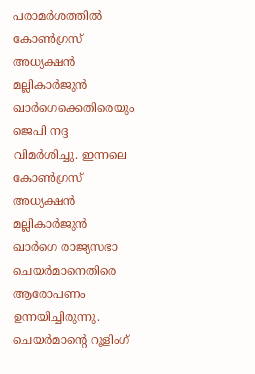പരാമർശത്തിൽ കോൺഗ്രസ് അധ്യക്ഷൻ മല്ലികാർജുൻ ഖാർഗെക്കെതിരെയും ജെപി നദ്ദ വിമർശിച്ചു. ഇന്നലെ കോൺഗ്രസ് അധ്യക്ഷൻ മല്ലികാർജുൻ ഖാർഗെ രാജ്യസഭാ ചെയർമാനെതിരെ ആരോപണം ഉന്നയിച്ചിരുന്നു. ചെയർമാന്റെ റൂളിംഗ്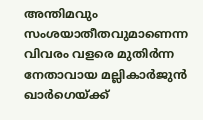അന്തിമവും സംശയാതീതവുമാണെന്ന വിവരം വളരെ മുതിർന്ന നേതാവായ മല്ലികാർജുൻ ഖാർഗെയ്ക്ക്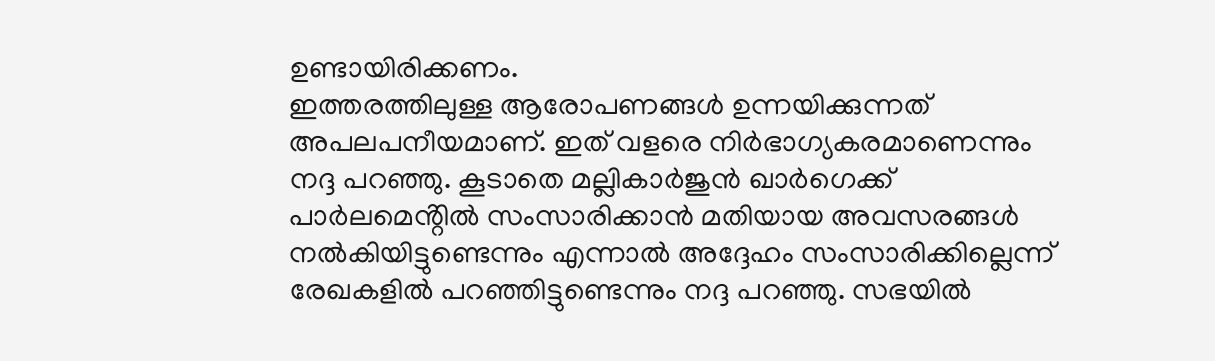ഉണ്ടായിരിക്കണം.
ഇത്തരത്തിലുള്ള ആരോപണങ്ങൾ ഉന്നയിക്കുന്നത് അപലപനീയമാണ്. ഇത് വളരെ നിർഭാഗ്യകരമാണെന്നും നദ്ദ പറഞ്ഞു. കൂടാതെ മല്ലികാർജുൻ ഖാർഗെക്ക് പാർലമെൻ്റിൽ സംസാരിക്കാൻ മതിയായ അവസരങ്ങൾ നൽകിയിട്ടുണ്ടെന്നും എന്നാൽ അദ്ദേഹം സംസാരിക്കില്ലെന്ന് രേഖകളിൽ പറഞ്ഞിട്ടുണ്ടെന്നും നദ്ദ പറഞ്ഞു. സഭയിൽ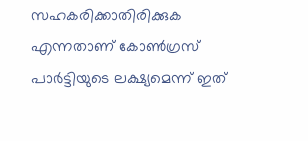സഹകരിക്കാതിരിക്കുക എന്നതാണ് കോൺഗ്രസ് പാർട്ടിയുടെ ലക്ഷ്യമെന്ന് ഇത്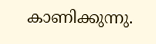കാണിക്കുന്നു.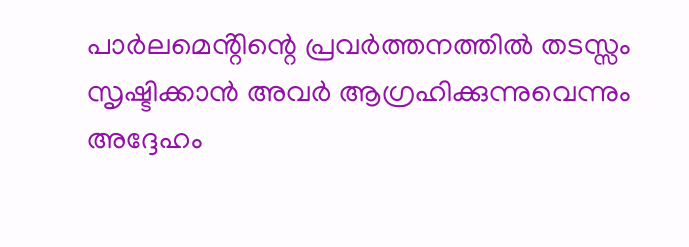പാർലമെൻ്റിന്റെ പ്രവർത്തനത്തിൽ തടസ്സം സൃഷ്ടിക്കാൻ അവർ ആഗ്രഹിക്കുന്നുവെന്നും അദ്ദേഹം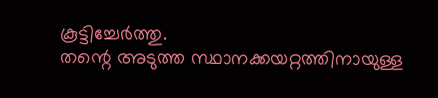കൂട്ടിച്ചേർത്തു.
തന്റെ അടുത്ത സ്ഥാനക്കയറ്റത്തിനായുള്ള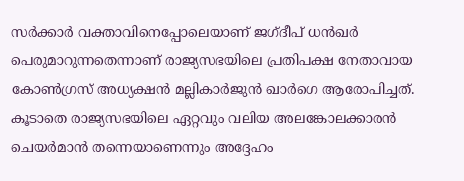സർക്കാർ വക്താവിനെപ്പോലെയാണ് ജഗ്ദീപ് ധൻഖർ പെരുമാറുന്നതെന്നാണ് രാജ്യസഭയിലെ പ്രതിപക്ഷ നേതാവായ കോൺഗ്രസ് അധ്യക്ഷൻ മല്ലികാർജുൻ ഖാർഗെ ആരോപിച്ചത്. കൂടാതെ രാജ്യസഭയിലെ ഏറ്റവും വലിയ അലങ്കോലക്കാരൻ ചെയർമാൻ തന്നെയാണെന്നും അദ്ദേഹം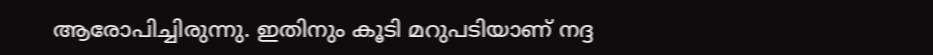ആരോപിച്ചിരുന്നു. ഇതിനും കൂടി മറുപടിയാണ് നദ്ദ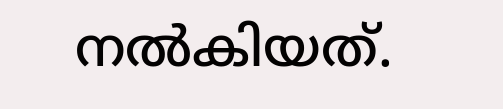നൽകിയത്.